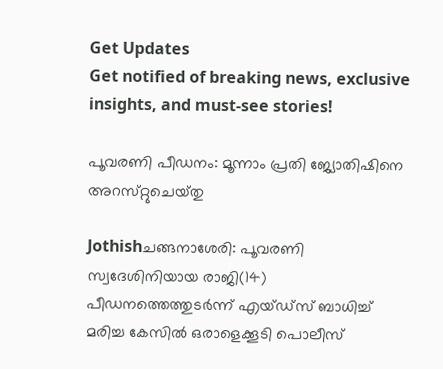Get Updates
Get notified of breaking news, exclusive insights, and must-see stories!

പൂവരണി പീഡനം: മൂന്നാം പ്രതി ജ്യോതിഷിനെ അറസ്‌റ്റുചെയ്‌തു

Jothishചങ്ങനാശേരി: പൂവരണി സ്വദേശിനിയായ രാജി(14) പീഡനത്തെത്തുടര്‍ന്ന്‌ എയ്‌ഡ്‌സ്‌ ബാധിച്ച്‌ മരിച്ച കേസില്‍ ഒരാളെക്കൂടി പൊലീസ്‌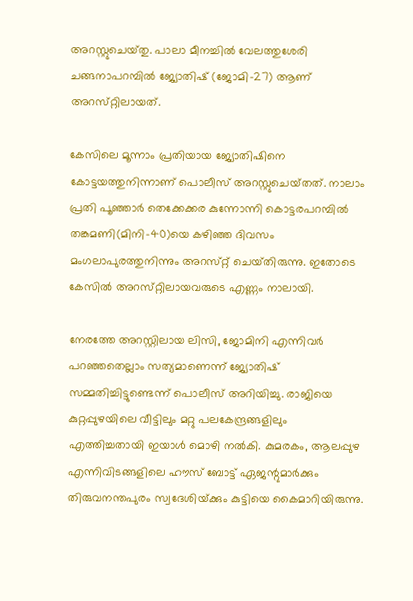അറസ്റ്റുചെയ്‌തു. പാലാ മീനച്ചില്‍ വേലത്തുശേരി ചങ്ങനാപറമ്പില്‍ ജ്യോതിഷ്‌ (ജോമി-27) ആണ്‌ അറസ്‌റ്റിലായത്‌.

കേസിലെ മൂന്നാം പ്രതിയായ ജ്യോതിഷിനെ കോട്ടയത്തുനിന്നാണ്‌ പൊലീസ്‌ അറസ്റ്റുചെയ്‌തത്‌. നാലാം പ്രതി പൂഞ്ഞാര്‍ തെക്കേക്കര കുന്നോന്നി കൊട്ടരപറമ്പില്‍ തങ്കമണി(മിനി-40)യെ കഴിഞ്ഞ ദിവസം മംഗലാപുരത്തുനിന്നും അറസ്‌റ്റ്‌ ചെയ്‌തിരുന്നു. ഇതോടെ കേസില്‍ അറസ്‌റ്റിലായവരുടെ എണ്ണം നാലായി.

നേരത്തേ അറസ്റ്റിലായ ലിസി, ജോമിനി എന്നിവര്‍ പറഞ്ഞതെല്ലാം സത്യമാണെന്ന്‌ ജ്യോതിഷ്‌ സമ്മതിച്ചിട്ടുണ്ടെന്ന്‌ പൊലീസ്‌ അറിയിച്ചു. രാജിയെ കുറ്റപ്പുഴയിലെ വീട്ടിലും മറ്റു പലകേന്ദ്രങ്ങളിലും എത്തിച്ചതായി ഇയാള്‍ മൊഴി നല്‍കി. കുമരകം, ആലപ്പുഴ എന്നിവിടങ്ങളിലെ ഹൗസ്‌ ബോട്ട്‌ ഏജന്റുമാര്‍ക്കും തിരുവനന്തപുരം സ്വദേശിയ്‌ക്കും കുട്ടിയെ കൈമാറിയിരുന്നു.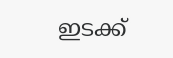ഇടക്ക്‌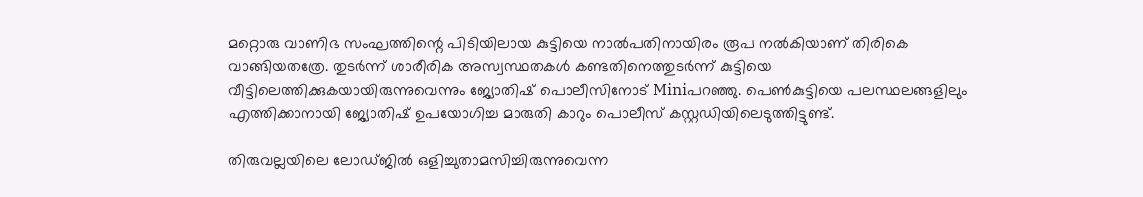മറ്റൊരു വാണിഭ സംഘത്തിന്റെ പിടിയിലായ കുട്ടിയെ നാല്‍പതിനായിരം രൂപ നല്‍കിയാണ്‌ തിരികെ വാങ്ങിയതത്രേ. തുടര്‍ന്ന്‌ ശാരീരിക അസ്വസ്ഥതകള്‍ കണ്ടതിനെത്തുടര്‍ന്ന്‌ കുട്ടിയെ വീട്ടിലെത്തിക്കുകയായിരുന്നുവെന്നും ജ്യോതിഷ്‌ പൊലീസിനോട്‌ Miniപറഞ്ഞു. പെണ്‍കുട്ടിയെ പലസ്ഥലങ്ങളിലും എത്തിക്കാനായി ജ്യോതിഷ്‌ ഉപയോഗിച്ച മാരുതി കാറും പൊലീസ്‌ കസ്റ്റഡിയിലെടുത്തിട്ടുണ്ട്‌.

തിരുവല്ലയിലെ ലോഡ്‌ജില്‍ ഒളിച്ചുതാമസിച്ചിരുന്നുവെന്ന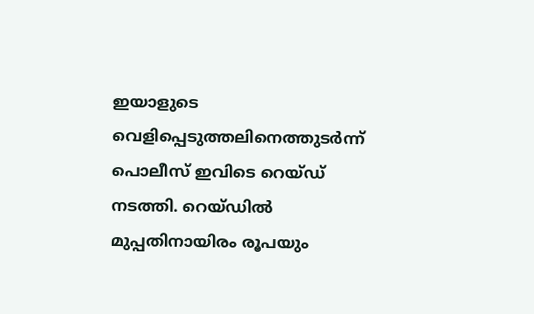ഇയാളുടെ വെളിപ്പെടുത്തലിനെത്തുടര്‍ന്ന്‌ പൊലീസ്‌ ഇവിടെ റെയ്‌ഡ്‌ നടത്തി. റെയ്‌ഡില്‍ മുപ്പതിനായിരം രൂപയും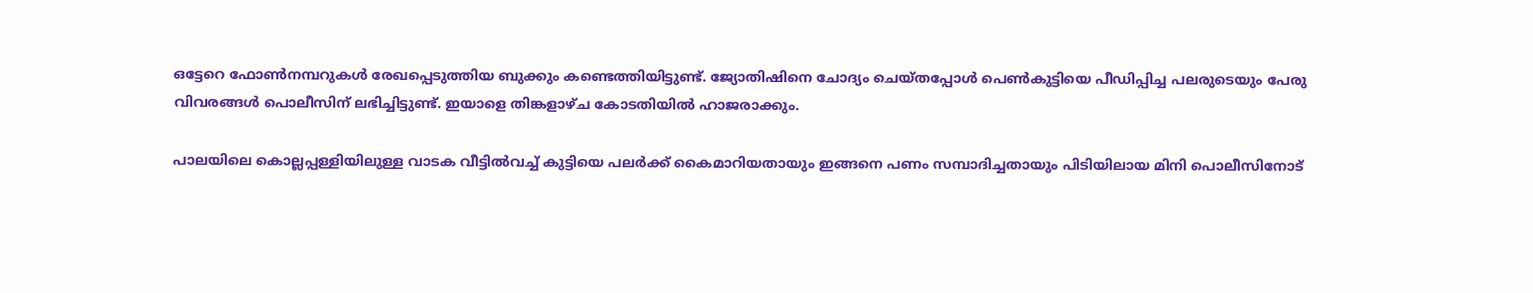ഒട്ടേറെ ഫോണ്‍നമ്പറുകള്‍ രേഖപ്പെടുത്തിയ ബുക്കും കണ്ടെത്തിയിട്ടുണ്ട്‌. ജ്യോതിഷിനെ ചോദ്യം ചെയ്‌തപ്പോള്‍ പെണ്‍കുട്ടിയെ പീഡിപ്പിച്ച പലരുടെയും പേരു വിവരങ്ങള്‍ പൊലീസിന്‌ ലഭിച്ചിട്ടുണ്ട്‌. ഇയാളെ തിങ്കളാഴ്‌ച കോടതിയില്‍ ഹാജരാക്കും.

പാലയിലെ കൊല്ലപ്പള്ളിയിലുള്ള വാടക വീട്ടില്‍വച്ച്‌ കുട്ടിയെ പലര്‍ക്ക്‌ കൈമാറിയതായും ഇങ്ങനെ പണം സമ്പാദിച്ചതായും പിടിയിലായ മിനി പൊലീസിനോട്‌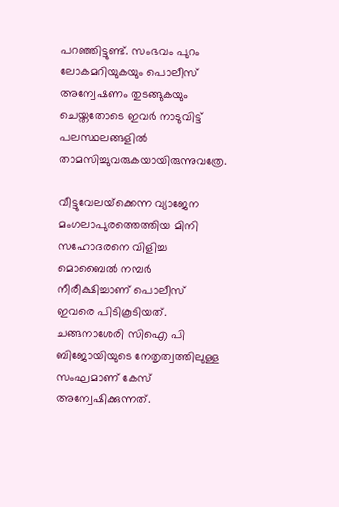പറഞ്ഞിട്ടുണ്ട്‌. സംഭവം പുറം ലോകമറിയുകയും പൊലീസ്‌ അന്വേഷണം തുടങ്ങുകയും ചെയ്തതോടെ ഇവര്‍ നാടുവിട്ട്‌ പലസ്ഥലങ്ങളില്‍ താമസിച്ചുവരുകയായിരുന്നുവത്രേ.

വീട്ടുവേലയ്‌ക്കെന്ന വ്യാജേന മംഗലാപുരത്തെത്തിയ മിനി സഹോദരനെ വിളിച്ച മൊബൈല്‍ നമ്പര്‍ നീരീക്ഷിച്ചാണ്‌ പൊലീസ്‌ ഇവരെ പിടികൂടിയത്‌. ചങ്ങനാശേരി സിഐ പി ബിജോയിയുടെ നേതൃത്വത്തിലുള്ള സംഘമാണ്‌ കേസ്‌ അന്വേഷിക്കുന്നത്‌.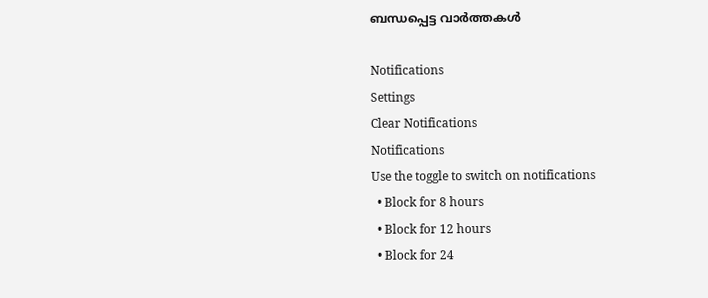ബന്ധപ്പെട്ട വാര്‍ത്തകള്‍

Notifications
Settings
Clear Notifications
Notifications
Use the toggle to switch on notifications
  • Block for 8 hours
  • Block for 12 hours
  • Block for 24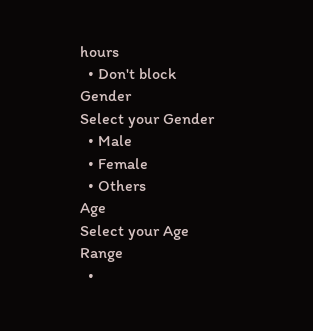hours
  • Don't block
Gender
Select your Gender
  • Male
  • Female
  • Others
Age
Select your Age Range
  •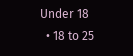Under 18
  • 18 to 25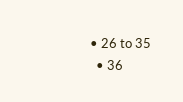• 26 to 35
  • 36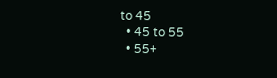to 45
  • 45 to 55
  • 55+